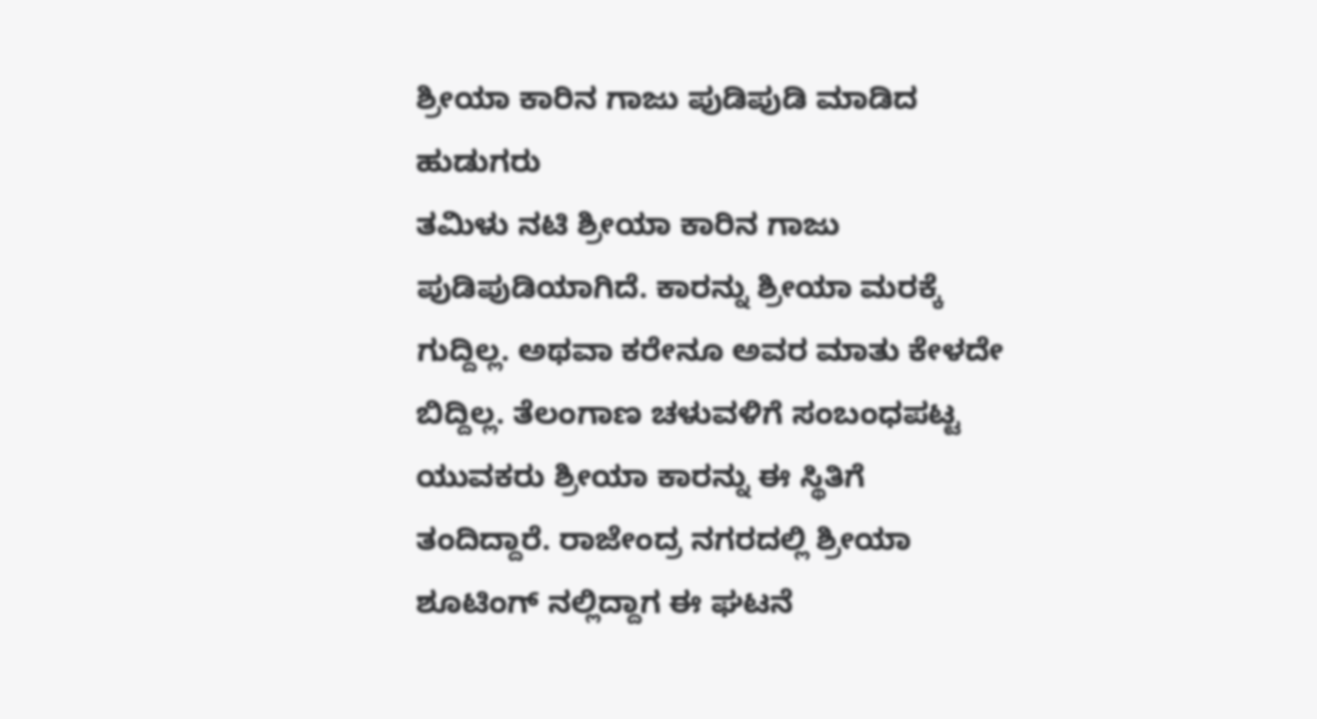ಶ್ರೀಯಾ ಕಾರಿನ ಗಾಜು ಪುಡಿಪುಡಿ ಮಾಡಿದ ಹುಡುಗರು
ತಮಿಳು ನಟಿ ಶ್ರೀಯಾ ಕಾರಿನ ಗಾಜು ಪುಡಿಪುಡಿಯಾಗಿದೆ. ಕಾರನ್ನು ಶ್ರೀಯಾ ಮರಕ್ಕೆ ಗುದ್ದಿಲ್ಲ. ಅಥವಾ ಕರೇನೂ ಅವರ ಮಾತು ಕೇಳದೇ ಬಿದ್ದಿಲ್ಲ. ತೆಲಂಗಾಣ ಚಳುವಳಿಗೆ ಸಂಬಂಧಪಟ್ಟ ಯುವಕರು ಶ್ರೀಯಾ ಕಾರನ್ನು ಈ ಸ್ಥಿತಿಗೆ ತಂದಿದ್ದಾರೆ. ರಾಜೇಂದ್ರ ನಗರದಲ್ಲಿ ಶ್ರೀಯಾ ಶೂಟಿಂಗ್ ನಲ್ಲಿದ್ದಾಗ ಈ ಘಟನೆ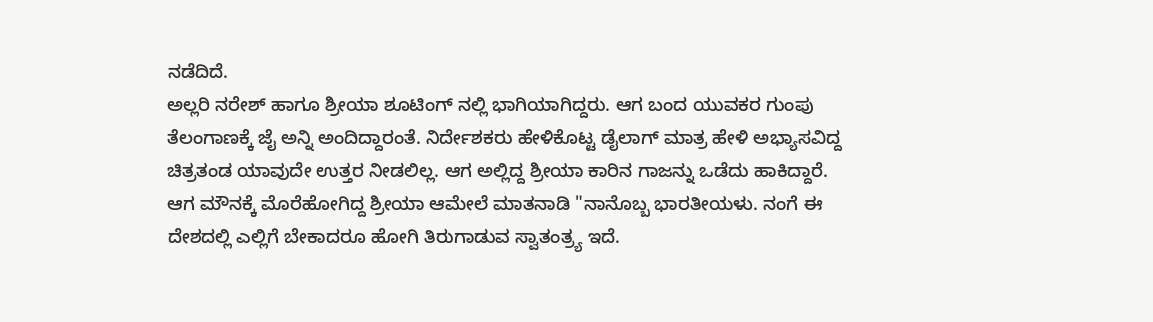ನಡೆದಿದೆ.
ಅಲ್ಲರಿ ನರೇಶ್ ಹಾಗೂ ಶ್ರೀಯಾ ಶೂಟಿಂಗ್ ನಲ್ಲಿ ಭಾಗಿಯಾಗಿದ್ದರು. ಆಗ ಬಂದ ಯುವಕರ ಗುಂಪು ತೆಲಂಗಾಣಕ್ಕೆ ಜೈ ಅನ್ನಿ ಅಂದಿದ್ದಾರಂತೆ. ನಿರ್ದೇಶಕರು ಹೇಳಿಕೊಟ್ಟ ಡೈಲಾಗ್ ಮಾತ್ರ ಹೇಳಿ ಅಭ್ಯಾಸವಿದ್ದ ಚಿತ್ರತಂಡ ಯಾವುದೇ ಉತ್ತರ ನೀಡಲಿಲ್ಲ. ಆಗ ಅಲ್ಲಿದ್ದ ಶ್ರೀಯಾ ಕಾರಿನ ಗಾಜನ್ನು ಒಡೆದು ಹಾಕಿದ್ದಾರೆ.
ಆಗ ಮೌನಕ್ಕೆ ಮೊರೆಹೋಗಿದ್ದ ಶ್ರೀಯಾ ಆಮೇಲೆ ಮಾತನಾಡಿ "ನಾನೊಬ್ಬ ಭಾರತೀಯಳು. ನಂಗೆ ಈ ದೇಶದಲ್ಲಿ ಎಲ್ಲಿಗೆ ಬೇಕಾದರೂ ಹೋಗಿ ತಿರುಗಾಡುವ ಸ್ವಾತಂತ್ರ್ಯ ಇದೆ.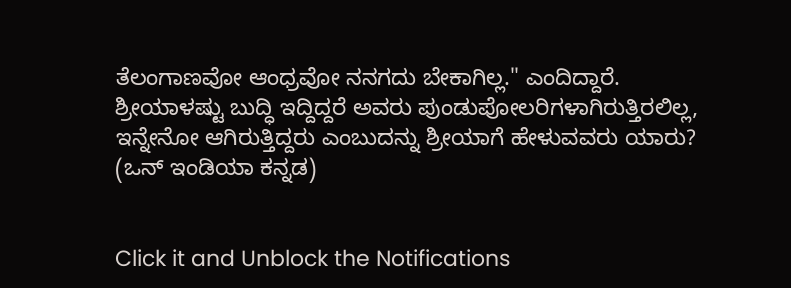ತೆಲಂಗಾಣವೋ ಆಂಧ್ರವೋ ನನಗದು ಬೇಕಾಗಿಲ್ಲ." ಎಂದಿದ್ದಾರೆ. ಶ್ರೀಯಾಳಷ್ಟು ಬುದ್ಧಿ ಇದ್ದಿದ್ದರೆ ಅವರು ಪುಂಡುಪೋಲರಿಗಳಾಗಿರುತ್ತಿರಲಿಲ್ಲ, ಇನ್ನೇನೋ ಆಗಿರುತ್ತಿದ್ದರು ಎಂಬುದನ್ನು ಶ್ರೀಯಾಗೆ ಹೇಳುವವರು ಯಾರು? (ಒನ್ ಇಂಡಿಯಾ ಕನ್ನಡ)


Click it and Unblock the Notifications